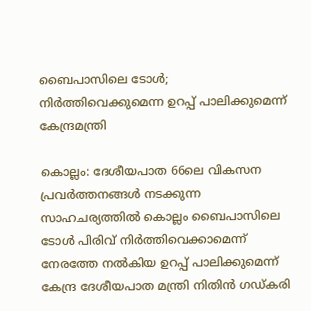ബൈപാസിലെ ടോൾ; നിർത്തിവെക്കുമെന്ന ഉറപ്പ് പാലിക്കുമെന്ന് കേന്ദ്രമന്ത്രി

കൊല്ലം: ദേശീയപാത 66ലെ വികസന പ്രവര്‍ത്തനങ്ങള്‍ നടക്കുന്ന സാഹചര്യത്തില്‍ കൊല്ലം ബൈപാസിലെ ടോള്‍ പിരിവ് നിര്‍ത്തിവെക്കാമെന്ന് നേരത്തേ നല്‍കിയ ഉറപ്പ് പാലിക്കുമെന്ന് കേന്ദ്ര ദേശീയപാത മന്ത്രി നിതിന്‍ ഗഡ്കരി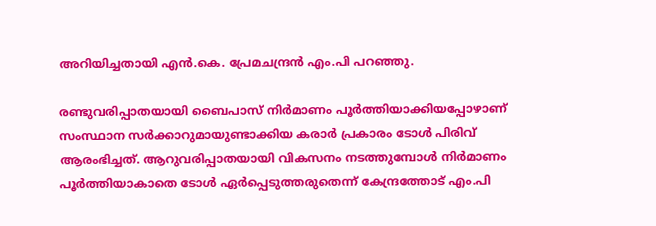അറിയിച്ചതായി എന്‍.കെ. പ്രേമചന്ദ്രന്‍ എം.പി പറഞ്ഞു.

രണ്ടുവരിപ്പാതയായി ബൈപാസ് നിര്‍മാണം പൂര്‍ത്തിയാക്കിയപ്പോഴാണ് സംസ്ഥാന സര്‍ക്കാറുമായുണ്ടാക്കിയ കരാര്‍ പ്രകാരം ടോള്‍ പിരിവ് ആരംഭിച്ചത്. ആറുവരിപ്പാതയായി വികസനം നടത്തുമ്പോള്‍ നിർമാണം പൂര്‍ത്തിയാകാതെ ടോള്‍ ഏര്‍പ്പെടുത്തരുതെന്ന് കേന്ദ്രത്തോട് എം.പി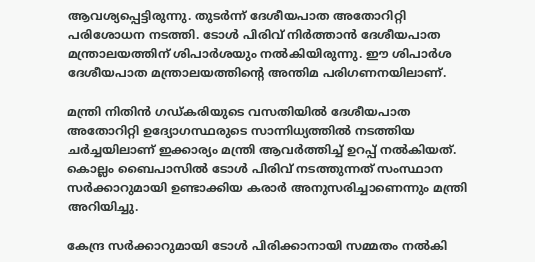ആവശ്യപ്പെട്ടിരുന്നു. തുടർന്ന് ദേശീയപാത അതോറിറ്റി പരിശോധന നടത്തി. ടോള്‍ പിരിവ് നിര്‍ത്താന്‍ ദേശീയപാത മന്ത്രാലയത്തിന് ശിപാര്‍ശയും നല്‍കിയിരുന്നു. ഈ ശിപാര്‍ശ ദേശീയപാത മന്ത്രാലയത്തിന്‍റെ അന്തിമ പരിഗണനയിലാണ്.

മന്ത്രി നിതിന്‍ ഗഡ്കരിയുടെ വസതിയില്‍ ദേശീയപാത അതോറിറ്റി ഉദ്യോഗസ്ഥരുടെ സാന്നിധ്യത്തില്‍ നടത്തിയ ചര്‍ച്ചയിലാണ് ഇക്കാര്യം മന്ത്രി ആവര്‍ത്തിച്ച് ഉറപ്പ് നല്‍കിയത്. കൊല്ലം ബൈപാസില്‍ ടോള്‍ പിരിവ് നടത്തുന്നത് സംസ്ഥാന സര്‍ക്കാറുമായി ഉണ്ടാക്കിയ കരാര്‍ അനുസരിച്ചാണെന്നും മന്ത്രി അറിയിച്ചു.

കേന്ദ്ര സര്‍ക്കാറുമായി ടോള്‍ പിരിക്കാനായി സമ്മതം നല്‍കി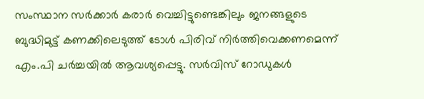സംസ്ഥാന സര്‍ക്കാര്‍ കരാര്‍ വെച്ചിട്ടുണ്ടെങ്കിലും ജനങ്ങളുടെ ബുദ്ധിമുട്ട് കണക്കിലെടുത്ത് ടോള്‍ പിരിവ് നിര്‍ത്തിവെക്കണമെന്ന് എം.പി ചര്‍ച്ചയില്‍ ആവശ്യപ്പെട്ടു. സര്‍വിസ് റോഡുകള്‍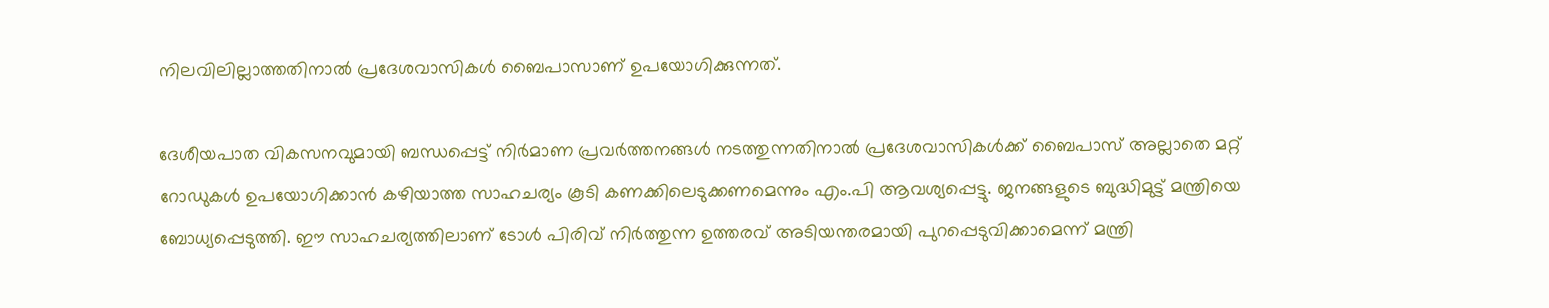നിലവിലില്ലാത്തതിനാല്‍ പ്രദേശവാസികള്‍ ബൈപാസാണ് ഉപയോഗിക്കുന്നത്.

ദേശീയപാത വികസനവുമായി ബന്ധപ്പെട്ട് നിര്‍മാണ പ്രവര്‍ത്തനങ്ങള്‍ നടത്തുന്നതിനാല്‍ പ്രദേശവാസികള്‍ക്ക് ബൈപാസ് അല്ലാതെ മറ്റ് റോഡുകള്‍ ഉപയോഗിക്കാന്‍ കഴിയാത്ത സാഹചര്യം കൂടി കണക്കിലെടുക്കണമെന്നും എം.പി ആവശ്യപ്പെട്ടു. ജനങ്ങളുടെ ബുദ്ധിമുട്ട് മന്ത്രിയെ ബോധ്യപ്പെടുത്തി. ഈ സാഹചര്യത്തിലാണ് ടോള്‍ പിരിവ് നിർത്തുന്ന ഉത്തരവ് അടിയന്തരമായി പുറപ്പെടുവിക്കാമെന്ന് മന്ത്രി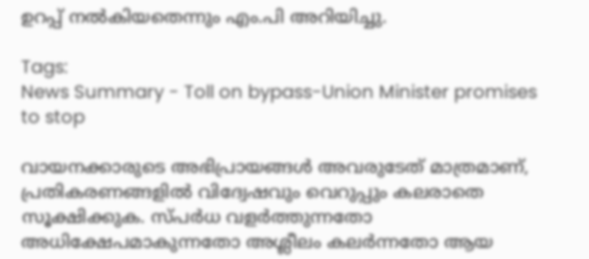ഉറപ്പ് നല്‍കിയതെന്നും എം.പി അറിയിച്ചു.

Tags:
News Summary - Toll on bypass-Union Minister promises to stop

വായനക്കാരുടെ അഭിപ്രായങ്ങള്‍ അവരുടേത് മാത്രമാണ്, പ്രതികരണങ്ങളിൽ വിദ്വേഷവും വെറുപ്പും കലരാതെ സൂക്ഷിക്കുക. സ്പർധ വളർത്തുന്നതോ അധിക്ഷേപമാകുന്നതോ അശ്ലീലം കലർന്നതോ ആയ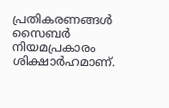പ്രതികരണങ്ങൾ സൈബർ നിയമപ്രകാരം ശിക്ഷാർഹമാണ്.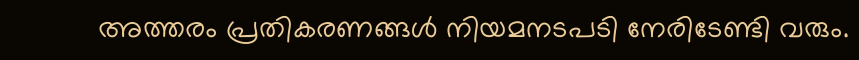അത്തരം പ്രതികരണങ്ങൾ നിയമനടപടി നേരിടേണ്ടി വരും.